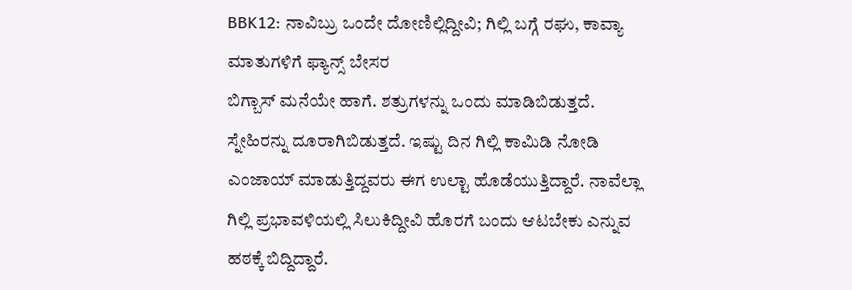BBK12: ನಾವಿಬ್ರು ಒಂದೇ ದೋಣಿಲ್ಲಿದ್ದೀವಿ; ಗಿಲ್ಲಿ ಬಗ್ಗೆ ರಘು, ಕಾವ್ಯಾ ಮಾತುಗಳಿಗೆ ಫ್ಯಾನ್ಸ್ ಬೇಸರ
ಬಿಗ್ಬಾಸ್ ಮನೆಯೇ ಹಾಗೆ. ಶತ್ರುಗಳನ್ನು ಒಂದು ಮಾಡಿಬಿಡುತ್ತದೆ. ಸ್ನೇಹಿರನ್ನು ದೂರಾಗಿಬಿಡುತ್ತದೆ. ಇಷ್ಟು ದಿನ ಗಿಲ್ಲಿ ಕಾಮಿಡಿ ನೋಡಿ ಎಂಜಾಯ್ ಮಾಡುತ್ತಿದ್ದವರು ಈಗ ಉಲ್ಟಾ ಹೊಡೆಯುತ್ತಿದ್ದಾರೆ. ನಾವೆಲ್ಲಾ ಗಿಲ್ಲಿ ಪ್ರಭಾವಳಿಯಲ್ಲಿ ಸಿಲುಕಿದ್ದೀವಿ ಹೊರಗೆ ಬಂದು ಆಟಬೇಕು ಎನ್ನುವ ಹಠಕ್ಕೆ ಬಿದ್ದಿದ್ದಾರೆ.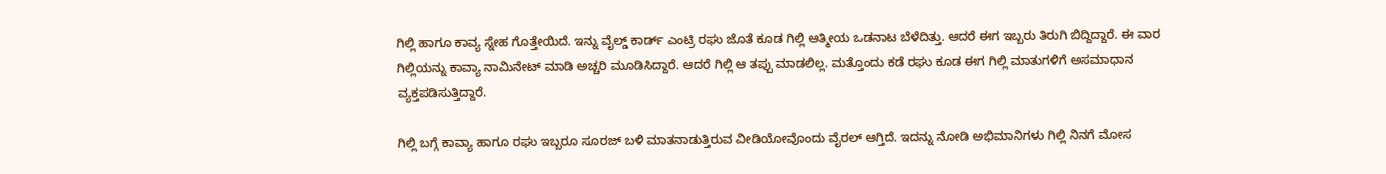ಗಿಲ್ಲಿ ಹಾಗೂ ಕಾವ್ಯ ಸ್ನೇಹ ಗೊತ್ತೇಯಿದೆ. ಇನ್ನು ವೈಲ್ಡ್ ಕಾರ್ಡ್ ಎಂಟ್ರಿ ರಘು ಜೊತೆ ಕೂಡ ಗಿಲ್ಲಿ ಆತ್ಮೀಯ ಒಡನಾಟ ಬೆಳೆದಿತ್ತು. ಆದರೆ ಈಗ ಇಬ್ಬರು ತಿರುಗಿ ಬಿದ್ದಿದ್ದಾರೆ. ಈ ವಾರ ಗಿಲ್ಲಿಯನ್ನು ಕಾವ್ಯಾ ನಾಮಿನೇಟ್ ಮಾಡಿ ಅಚ್ಚರಿ ಮೂಡಿಸಿದ್ದಾರೆ. ಆದರೆ ಗಿಲ್ಲಿ ಆ ತಪ್ಪು ಮಾಡಲಿಲ್ಲ. ಮತ್ತೊಂದು ಕಡೆ ರಘು ಕೂಡ ಈಗ ಗಿಲ್ಲಿ ಮಾತುಗಳಿಗೆ ಅಸಮಾಧಾನ ವ್ಯಕ್ತಪಡಿಸುತ್ತಿದ್ದಾರೆ.

ಗಿಲ್ಲಿ ಬಗ್ಗೆ ಕಾವ್ಯಾ ಹಾಗೂ ರಘು ಇಬ್ಬರೂ ಸೂರಜ್ ಬಳಿ ಮಾತನಾಡುತ್ತಿರುವ ವೀಡಿಯೋವೊಂದು ವೈರಲ್ ಆಗ್ತಿದೆ. ಇದನ್ನು ನೋಡಿ ಅಭಿಮಾನಿಗಳು ಗಿಲ್ಲಿ ನಿನಗೆ ಮೋಸ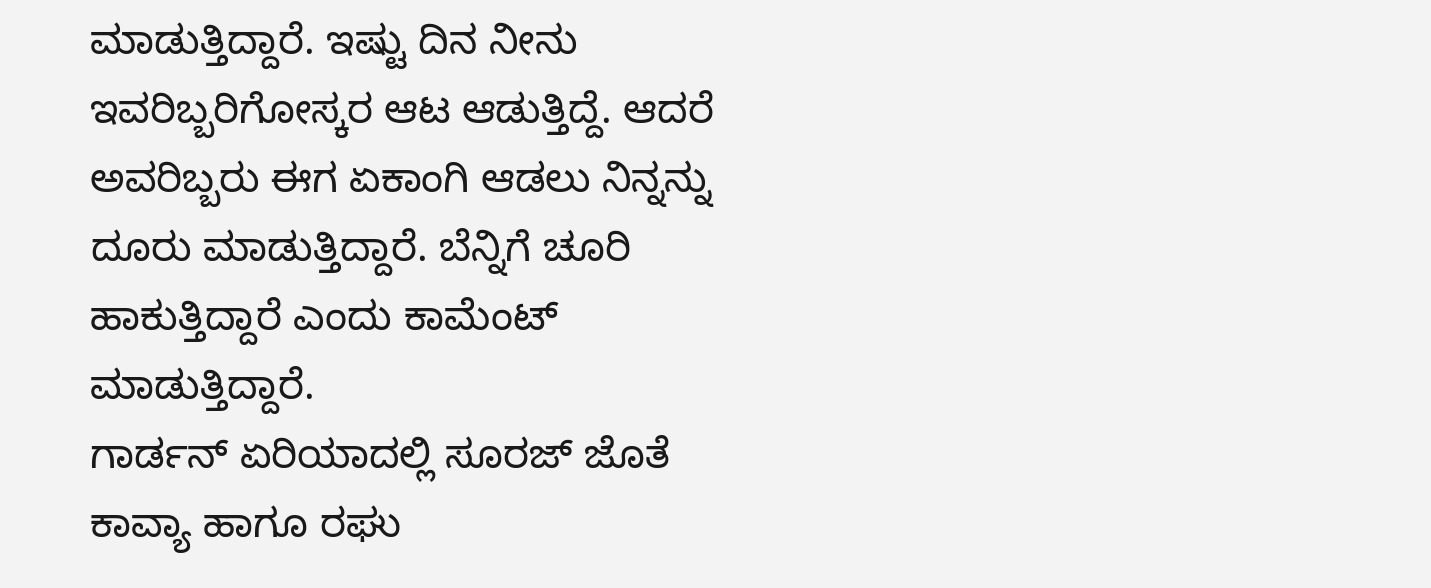ಮಾಡುತ್ತಿದ್ದಾರೆ. ಇಷ್ಟು ದಿನ ನೀನು ಇವರಿಬ್ಬರಿಗೋಸ್ಕರ ಆಟ ಆಡುತ್ತಿದ್ದೆ. ಆದರೆ ಅವರಿಬ್ಬರು ಈಗ ಏಕಾಂಗಿ ಆಡಲು ನಿನ್ನನ್ನು ದೂರು ಮಾಡುತ್ತಿದ್ದಾರೆ. ಬೆನ್ನಿಗೆ ಚೂರಿ ಹಾಕುತ್ತಿದ್ದಾರೆ ಎಂದು ಕಾಮೆಂಟ್ ಮಾಡುತ್ತಿದ್ದಾರೆ.
ಗಾರ್ಡನ್ ಏರಿಯಾದಲ್ಲಿ ಸೂರಜ್ ಜೊತೆ ಕಾವ್ಯಾ ಹಾಗೂ ರಘು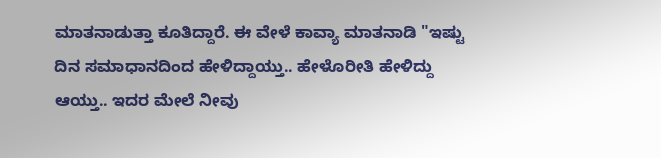ಮಾತನಾಡುತ್ತಾ ಕೂತಿದ್ದಾರೆ. ಈ ವೇಳೆ ಕಾವ್ಯಾ ಮಾತನಾಡಿ "ಇಷ್ಟು ದಿನ ಸಮಾಧಾನದಿಂದ ಹೇಳಿದ್ದಾಯ್ತು.. ಹೇಳೊರೀತಿ ಹೇಳಿದ್ದು ಆಯ್ತು.. ಇದರ ಮೇಲೆ ನೀವು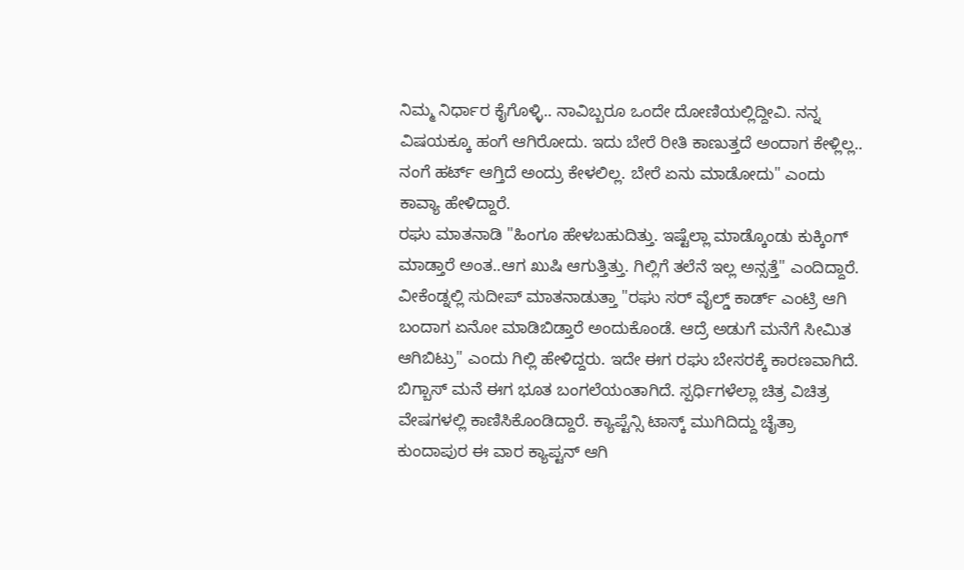ನಿಮ್ಮ ನಿರ್ಧಾರ ಕೈಗೊಳ್ಳಿ.. ನಾವಿಬ್ಬರೂ ಒಂದೇ ದೋಣಿಯಲ್ಲಿದ್ದೀವಿ. ನನ್ನ ವಿಷಯಕ್ಕೂ ಹಂಗೆ ಆಗಿರೋದು. ಇದು ಬೇರೆ ರೀತಿ ಕಾಣುತ್ತದೆ ಅಂದಾಗ ಕೇಳ್ಲಿಲ್ಲ.. ನಂಗೆ ಹರ್ಟ್ ಆಗ್ತಿದೆ ಅಂದ್ರು ಕೇಳಲಿಲ್ಲ. ಬೇರೆ ಏನು ಮಾಡೋದು" ಎಂದು ಕಾವ್ಯಾ ಹೇಳಿದ್ದಾರೆ.
ರಘು ಮಾತನಾಡಿ "ಹಿಂಗೂ ಹೇಳಬಹುದಿತ್ತು. ಇಷ್ಟೆಲ್ಲಾ ಮಾಡ್ಕೊಂಡು ಕುಕ್ಕಿಂಗ್ ಮಾಡ್ತಾರೆ ಅಂತ..ಆಗ ಖುಷಿ ಆಗುತ್ತಿತ್ತು. ಗಿಲ್ಲಿಗೆ ತಲೆನೆ ಇಲ್ಲ ಅನ್ಸತ್ತೆ" ಎಂದಿದ್ದಾರೆ. ವೀಕೆಂಡ್ನಲ್ಲಿ ಸುದೀಪ್ ಮಾತನಾಡುತ್ತಾ "ರಘು ಸರ್ ವೈಲ್ಡ್ ಕಾರ್ಡ್ ಎಂಟ್ರಿ ಆಗಿ ಬಂದಾಗ ಏನೋ ಮಾಡಿಬಿಡ್ತಾರೆ ಅಂದುಕೊಂಡೆ. ಆದ್ರೆ ಅಡುಗೆ ಮನೆಗೆ ಸೀಮಿತ ಆಗಿಬಿಟ್ರು" ಎಂದು ಗಿಲ್ಲಿ ಹೇಳಿದ್ದರು. ಇದೇ ಈಗ ರಘು ಬೇಸರಕ್ಕೆ ಕಾರಣವಾಗಿದೆ.
ಬಿಗ್ಬಾಸ್ ಮನೆ ಈಗ ಭೂತ ಬಂಗಲೆಯಂತಾಗಿದೆ. ಸ್ಪರ್ಧಿಗಳೆಲ್ಲಾ ಚಿತ್ರ ವಿಚಿತ್ರ ವೇಷಗಳಲ್ಲಿ ಕಾಣಿಸಿಕೊಂಡಿದ್ದಾರೆ. ಕ್ಯಾಪ್ಟೆನ್ಸಿ ಟಾಸ್ಕ್ ಮುಗಿದಿದ್ದು ಚೈತ್ರಾ ಕುಂದಾಪುರ ಈ ವಾರ ಕ್ಯಾಪ್ಟನ್ ಆಗಿ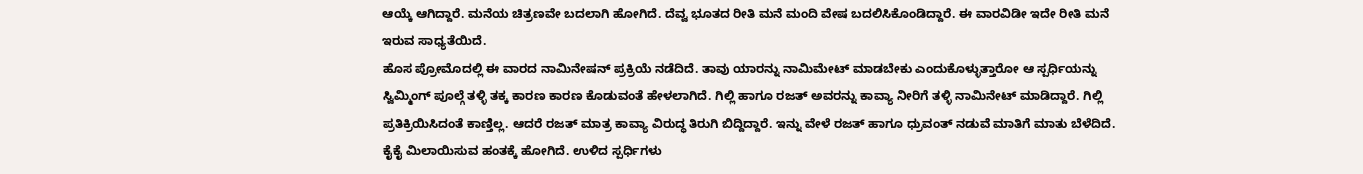ಆಯ್ಕೆ ಆಗಿದ್ದಾರೆ. ಮನೆಯ ಚಿತ್ರಣವೇ ಬದಲಾಗಿ ಹೋಗಿದೆ. ದೆವ್ವ ಭೂತದ ರೀತಿ ಮನೆ ಮಂದಿ ವೇಷ ಬದಲಿಸಿಕೊಂಡಿದ್ದಾರೆ. ಈ ವಾರವಿಡೀ ಇದೇ ರೀತಿ ಮನೆ ಇರುವ ಸಾಧ್ಯತೆಯಿದೆ.
ಹೊಸ ಪ್ರೋಮೊದಲ್ಲಿ ಈ ವಾರದ ನಾಮಿನೇಷನ್ ಪ್ರಕ್ರಿಯೆ ನಡೆದಿದೆ. ತಾವು ಯಾರನ್ನು ನಾಮಿಮೇಟ್ ಮಾಡಬೇಕು ಎಂದುಕೊಳ್ಳುತ್ತಾರೋ ಆ ಸ್ಪರ್ಧಿಯನ್ನು ಸ್ವಿಮ್ಮಿಂಗ್ ಪೂಲ್ಗೆ ತಳ್ಳಿ ತಕ್ಕ ಕಾರಣ ಕಾರಣ ಕೊಡುವಂತೆ ಹೇಳಲಾಗಿದೆ. ಗಿಲ್ಲಿ ಹಾಗೂ ರಜತ್ ಅವರನ್ನು ಕಾವ್ಯಾ ನೀರಿಗೆ ತಳ್ಳಿ ನಾಮಿನೇಟ್ ಮಾಡಿದ್ದಾರೆ. ಗಿಲ್ಲಿ ಪ್ರತಿಕ್ರಿಯಿಸಿದಂತೆ ಕಾಣ್ತಿಲ್ಲ. ಆದರೆ ರಜತ್ ಮಾತ್ರ ಕಾವ್ಯಾ ವಿರುದ್ಧ ತಿರುಗಿ ಬಿದ್ದಿದ್ದಾರೆ. ಇನ್ನು ವೇಳೆ ರಜತ್ ಹಾಗೂ ಧ್ರುವಂತ್ ನಡುವೆ ಮಾತಿಗೆ ಮಾತು ಬೆಳೆದಿದೆ. ಕೈಕೈ ಮಿಲಾಯಿಸುವ ಹಂತಕ್ಕೆ ಹೋಗಿದೆ. ಉಳಿದ ಸ್ಪರ್ಧಿಗಳು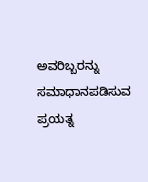ಅವರಿಬ್ಬರನ್ನು ಸಮಾಧಾನಪಡಿಸುವ ಪ್ರಯತ್ನ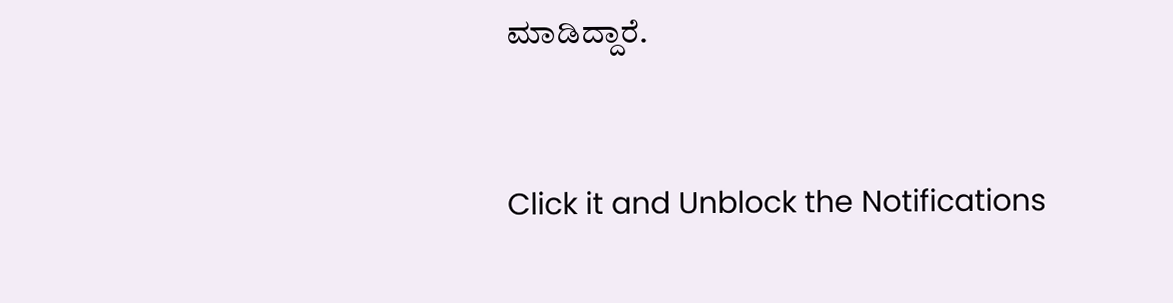ಮಾಡಿದ್ದಾರೆ.


Click it and Unblock the Notifications